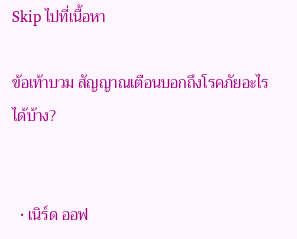Skip ไปที่เนื้อหา

ข้อเท้าบวม สัญญาณเตือนบอกถึงโรคภัยอะไรได้บ้าง?


  • เนิร์ด ออฟ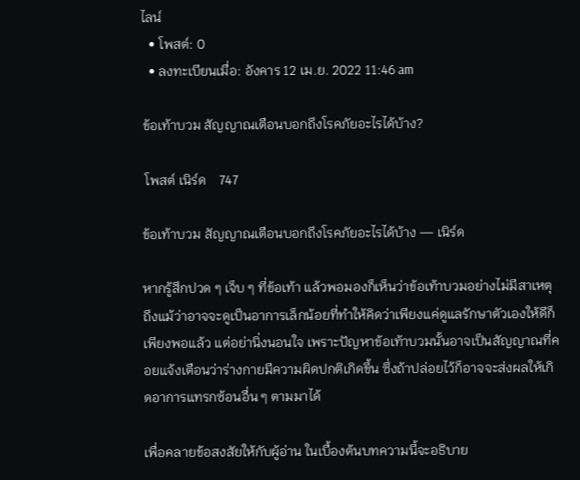ไลน์
  • โพสต์: 0
  • ลงทะเบียนเมื่อ: อังคาร 12 เม.ย. 2022 11:46 am

ข้อเท้าบวม สัญญาณเตือนบอกถึงโรคภัยอะไรได้บ้าง?

 โพสต์ เนิร์ด    747

ข้อเท้าบวม สัญญาณเตือนบอกถึงโรคภัยอะไรได้บ้าง — เนิร์ด

หากรู้สึกปวด ๆ เจ็บ ๆ ที่ข้อเท้า แล้วพอมองก็เห็นว่าข้อเท้าบวมอย่างไม่มีสาเหตุ ถึงแม้ว่าอาจจะดูเป็นอาการเล็กน้อยที่ทำให้คิดว่าเพียงแค่ดูแลรักษาตัวเองให้ดีก็เพียงพอแล้ว แต่อย่านิ่งนอนใจ เพราะปัญหาข้อเท้าบวมนั้นอาจเป็นสัญญาณที่คอยแจ้งเตือนว่าร่างกายมีความผิดปกติเกิดขึ้น ซึ่งถ้าปล่อยไว้ก็อาจจะส่งผลให้เกิดอาการแทรกซ้อนอื่น ๆ ตามมาได้

เพื่อคลายข้อสงสัยให้กับผู้อ่าน ในเบื้องต้นบทความนี้จะอธิบาย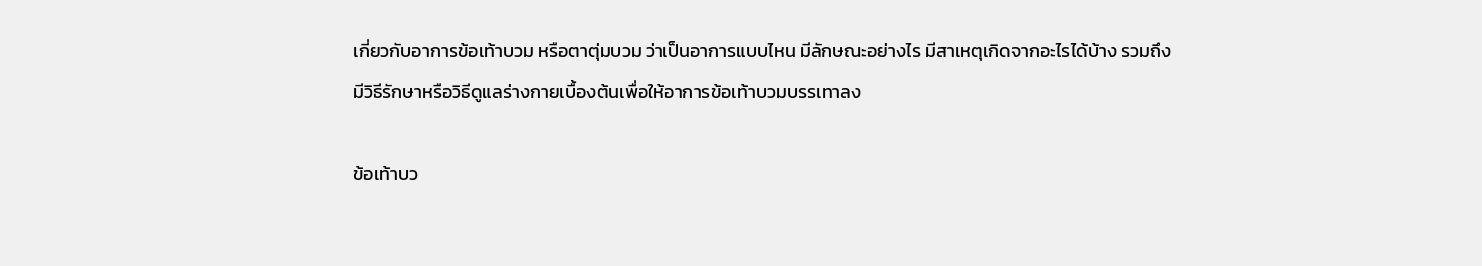เกี่ยวกับอาการข้อเท้าบวม หรือตาตุ่มบวม ว่าเป็นอาการแบบไหน มีลักษณะอย่างไร มีสาเหตุเกิดจากอะไรได้บ้าง รวมถึงมีวิธีรักษาหรือวิธีดูแลร่างกายเบื้องต้นเพื่อให้อาการข้อเท้าบวมบรรเทาลง

ข้อเท้าบว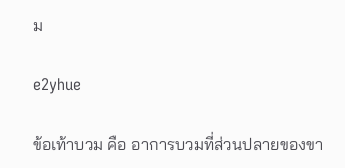ม

e2yhue

ข้อเท้าบวม คือ อาการบวมที่ส่วนปลายของขา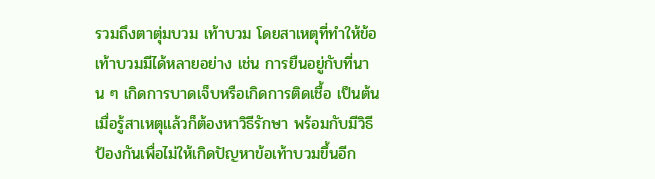รวมถึงตาตุ่มบวม เท้าบวม โดยสาเหตุที่ทำให้ข้อเท้าบวมมีได้หลายอย่าง เช่น การยืนอยู่กับที่นาน ๆ เกิดการบาดเจ็บหรือเกิดการติดเชื้อ เป็นต้น เมื่อรู้สาเหตุแล้วก็ต้องหาวิธีรักษา พร้อมกับมีวิธีป้องกันเพื่อไม่ให้เกิดปัญหาข้อเท้าบวมขึ้นอีก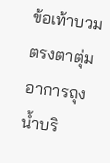ข้อเท้าบวมตรงตาตุ่ม
อาการถุงน้ำบริ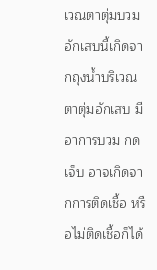เวณตาตุ่มบวมอักเสบนี้เกิดจากถุงน้ำบริเวณตาตุ่มอักเสบ มีอาการบวม กดเจ็บ อาจเกิดจากการติดเชื้อ หรือไม่ติดเชื้อก็ได้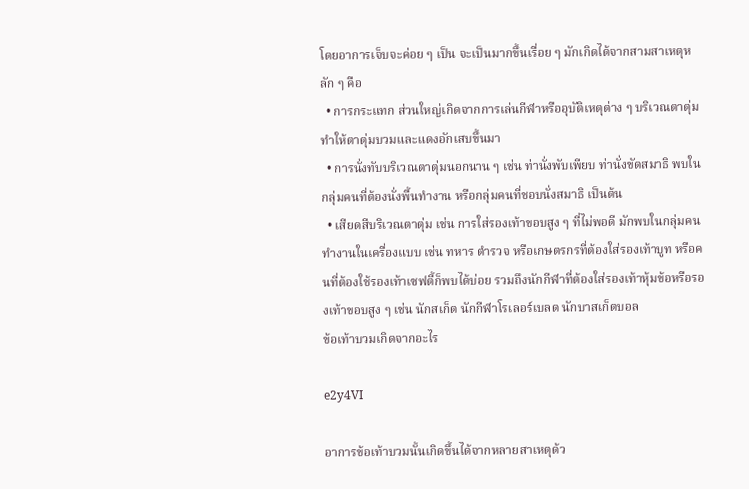โดยอาการเจ็บจะค่อย ๆ เป็น จะเป็นมากขึ้นเรื่อย ๆ มักเกิดได้จากสามสาเหตุหลัก ๆ คือ
  • การกระแทก ส่วนใหญ่เกิดจากการเล่นกีฬาหรืออุบัติเหตุต่าง ๆ บริเวณตาตุ่ม ทำให้ตาตุ่มบวมและแดงอักเสบขึ้นมา
  • การนั่งทับบริเวณตาตุ่มนอกนาน ๆ เช่น ท่านั่งพับเพียบ ท่านั่งขัดสมาธิ พบในกลุ่มคนที่ต้องนั่งพื้นทำงาน หรือกลุ่มคนที่ชอบนั่งสมาธิ เป็นต้น
  • เสียดสีบริเวณตาตุ่ม เช่น การใส่รองเท้าขอบสูง ๆ ที่ไม่พอดี มักพบในกลุ่มคนทำงานในเครื่องแบบ เช่น ทหาร ตำรวจ หรือเกษตรกรที่ต้องใส่รองเท้าบูท หรือคนที่ต้องใช้รองเท้าเซฟตี้ก็พบได้บ่อย รวมถึงนักกีฬาที่ต้องใส่รองเท้าหุ้มข้อหรือรองเท้าขอบสูง ๆ เช่น นักสเก็ต นักกีฬาโรเลอร์เบลด นักบาสเก็ตบอล
ข้อเท้าบวมเกิดจากอะไร

e2y4VI

อาการข้อเท้าบวมนั้นเกิดขึ้นได้จากหลายสาเหตุด้ว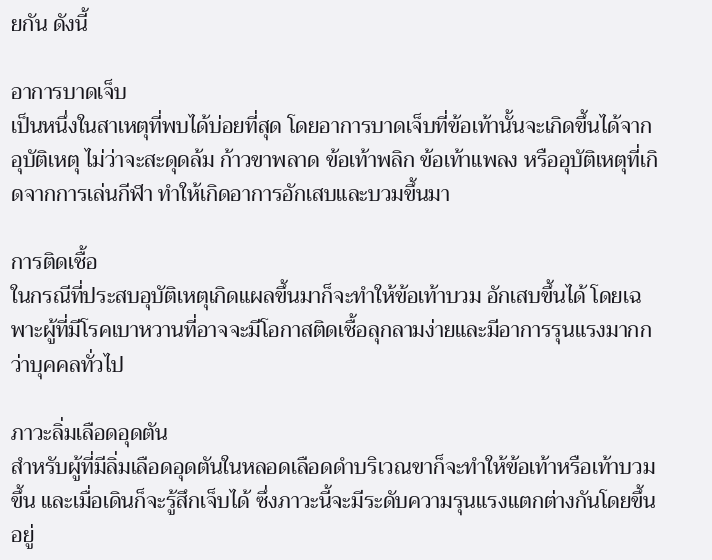ยกัน ดังนี้

อาการบาดเจ็บ
เป็นหนึ่งในสาเหตุที่พบได้บ่อยที่สุด โดยอาการบาดเจ็บที่ข้อเท้านั้นจะเกิดขึ้นได้จากอุบัติเหตุ ไม่ว่าจะสะดุดล้ม ก้าวขาพลาด ข้อเท้าพลิก ข้อเท้าแพลง หรืออุบัติเหตุที่เกิดจากการเล่นกีฬา ทำให้เกิดอาการอักเสบและบวมขึ้นมา

การติดเชื้อ
ในกรณีที่ประสบอุบัติเหตุเกิดแผลขึ้นมาก็จะทำให้ข้อเท้าบวม อักเสบขึ้นได้ โดยเฉพาะผู้ที่มีโรคเบาหวานที่อาจจะมีโอกาสติดเชื้อลุกลามง่ายและมีอาการรุนแรงมากกว่าบุคคลทั่วไป

ภาวะลิ่มเลือดอุดตัน
สำหรับผู้ที่มีลิ่มเลือดอุดตันในหลอดเลือดดำบริเวณขาก็จะทำให้ข้อเท้าหรือเท้าบวมขึ้น และเมื่อเดินก็จะรู้สึกเจ็บได้ ซึ่งภาวะนี้จะมีระดับความรุนแรงแตกต่างกันโดยขึ้นอยู่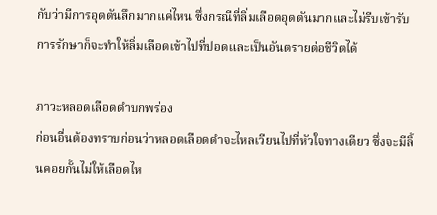กับว่ามีการอุดตันลึกมากแค่ไหน ซึ่งกรณีที่ลิ่มเลือดอุดตันมากและไม่รีบเข้ารับการรักษาก็จะทำให้ลิ่มเลือดเข้าไปที่ปอดและเป็นอันตรายต่อชีวิตได้

ภาวะหลอดเลือดดำบกพร่อง
ก่อนอื่นต้องทราบก่อนว่าหลอดเลือดดำจะไหลเวียนไปที่หัวใจทางเดียว ซึ่งจะมีลิ้นคอยกั้นไม่ให้เลือดไห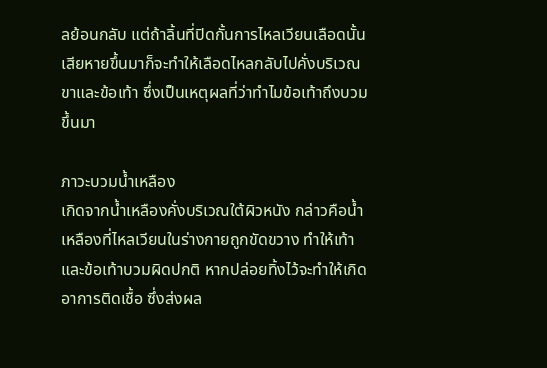ลย้อนกลับ แต่ถ้าลิ้นที่ปิดกั้นการไหลเวียนเลือดนั้นเสียหายขึ้นมาก็จะทำให้เลือดไหลกลับไปคั่งบริเวณขาและข้อเท้า ซึ่งเป็นเหตุผลที่ว่าทำไมข้อเท้าถึงบวมขึ้นมา

ภาวะบวมน้ำเหลือง
เกิดจากน้ำเหลืองคั่งบริเวณใต้ผิวหนัง กล่าวคือน้ำเหลืองที่ไหลเวียนในร่างกายถูกขัดขวาง ทำให้เท้าและข้อเท้าบวมผิดปกติ หากปล่อยทิ้งไว้จะทำให้เกิดอาการติดเชื้อ ซึ่งส่งผล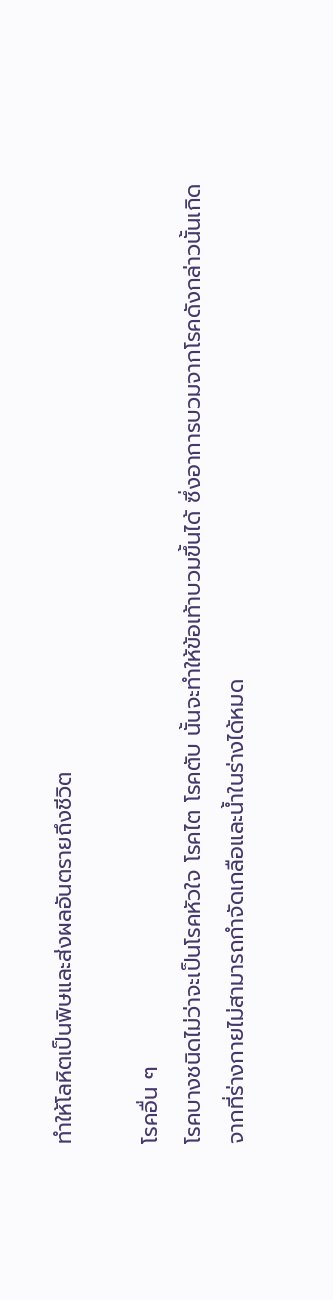ทำให้โลหิตเป็นพิษและส่งผลอันตรายถึงชีวิต

โรคอื่น ๆ
โรคบางชนิดไม่ว่าจะเป็นโรคหัวใจ โรคไต โรคตับ นั้นจะทำให้ข้อเท้าบวมขึ้นได้ ซึ่งอาการบวมจากโรคดังกล่าวนั้นเกิดจากที่ร่างกายไม่สามารถกำจัดเกลือและน้ำในร่างได้หมด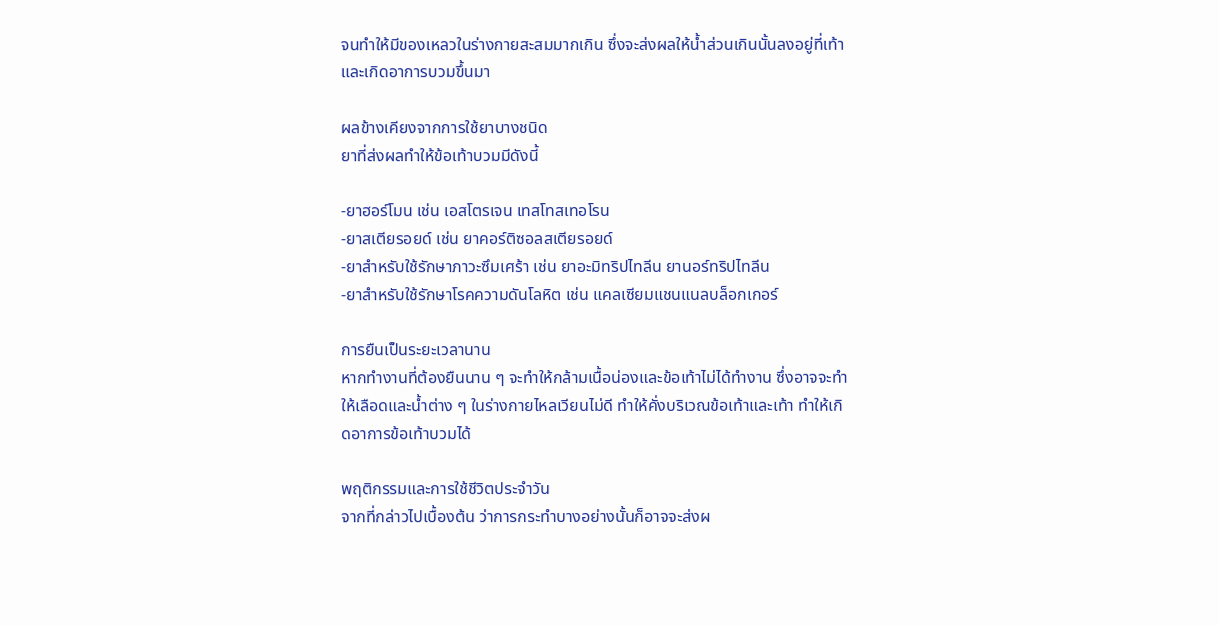จนทำให้มีของเหลวในร่างกายสะสมมากเกิน ซึ่งจะส่งผลให้น้ำส่วนเกินนั้นลงอยู่ที่เท้าและเกิดอาการบวมขึ้นมา

ผลข้างเคียงจากการใช้ยาบางชนิด
ยาที่ส่งผลทำให้ข้อเท้าบวมมีดังนี้

-ยาฮอร์โมน เช่น เอสโตรเจน เทสโทสเทอโรน
-ยาสเตียรอยด์ เช่น ยาคอร์ติซอลสเตียรอยด์
-ยาสำหรับใช้รักษาภาวะซึมเศร้า เช่น ยาอะมิทริปไทลีน ยานอร์ทริปไทลีน
-ยาสำหรับใช้รักษาโรคความดันโลหิต เช่น แคลเซียมแชนแนลบล็อกเกอร์

การยืนเป็นระยะเวลานาน
หากทำงานที่ต้องยืนนาน ๆ จะทำให้กล้ามเนื้อน่องและข้อเท้าไม่ได้ทำงาน ซึ่งอาจจะทำให้เลือดและน้ำต่าง ๆ ในร่างกายไหลเวียนไม่ดี ทำให้คั่งบริเวณข้อเท้าและเท้า ทำให้เกิดอาการข้อเท้าบวมได้

พฤติกรรมและการใช้ชีวิตประจำวัน
จากที่กล่าวไปเบื้องต้น ว่าการกระทำบางอย่างนั้นก็อาจจะส่งผ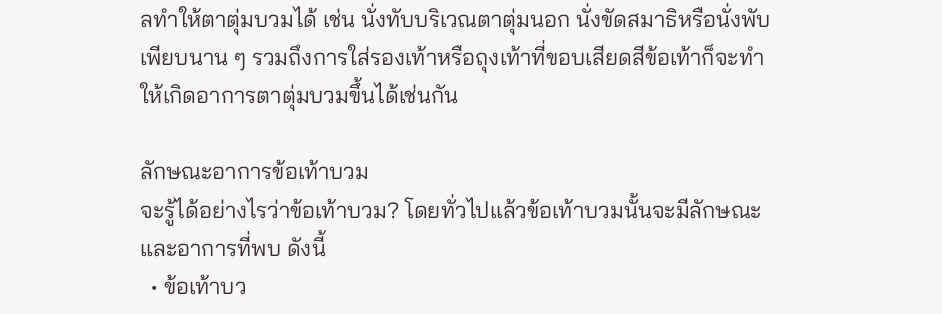ลทำให้ตาตุ่มบวมได้ เช่น นั่งทับบริเวณตาตุ่มนอก นั่งขัดสมาธิหรือนั่งพับเพียบนาน ๆ รวมถึงการใส่รองเท้าหรือถุงเท้าที่ขอบเสียดสีข้อเท้าก็จะทำให้เกิดอาการตาตุ่มบวมขึ้นได้เช่นกัน

ลักษณะอาการข้อเท้าบวม
จะรู้ได้อย่างไรว่าข้อเท้าบวม? โดยทั่วไปแล้วข้อเท้าบวมนั้นจะมีลักษณะและอาการที่พบ ดังนี้
  • ข้อเท้าบว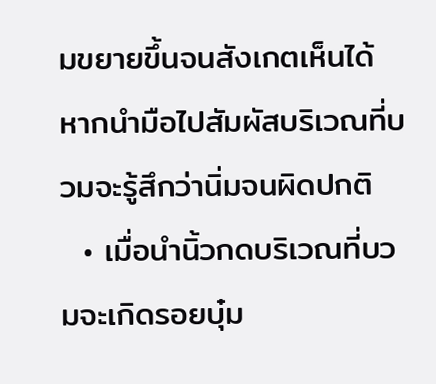มขยายขึ้นจนสังเกตเห็นได้ หากนำมือไปสัมผัสบริเวณที่บวมจะรู้สึกว่านิ่มจนผิดปกติ
  • เมื่อนำนิ้วกดบริเวณที่บวมจะเกิดรอยบุ๋ม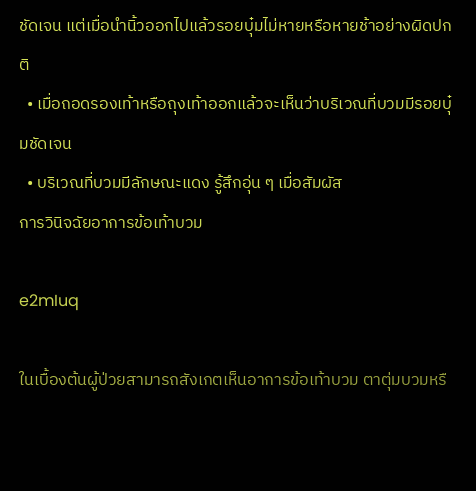ชัดเจน แต่เมื่อนำนิ้วออกไปแล้วรอยบุ๋มไม่หายหรือหายช้าอย่างผิดปกติ
  • เมื่อถอดรองเท้าหรือถุงเท้าออกแล้วจะเห็นว่าบริเวณที่บวมมีรอยบุ๋มชัดเจน
  • บริเวณที่บวมมีลักษณะแดง รู้สึกอุ่น ๆ เมื่อสัมผัส
การวินิจฉัยอาการข้อเท้าบวม

e2mIuq

ในเบื้องต้นผู้ป่วยสามารถสังเกตเห็นอาการข้อเท้าบวม ตาตุ่มบวมหรื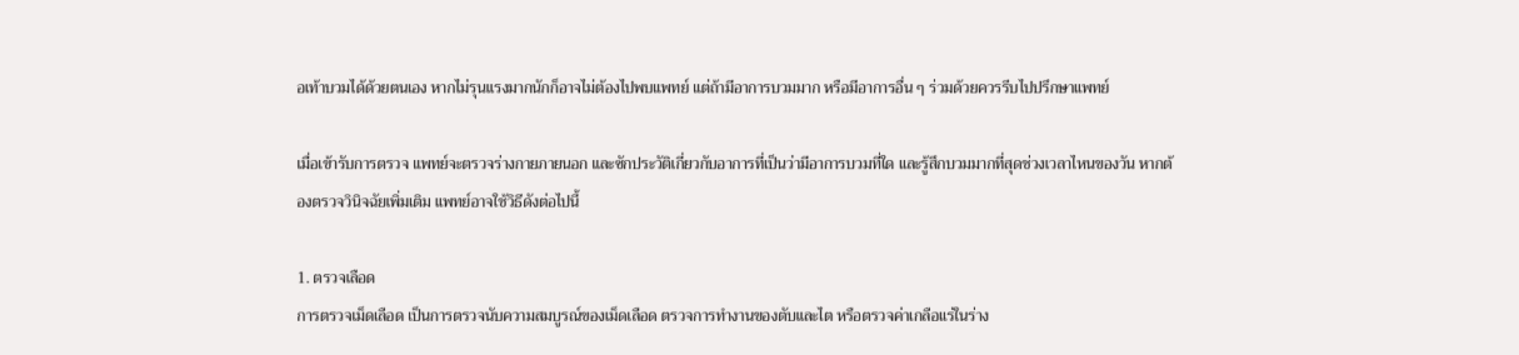อเท้าบวมได้ด้วยตนเอง หากไม่รุนแรงมากนักก็อาจไม่ต้องไปพบแพทย์ แต่ถ้ามีอาการบวมมาก หรือมีอาการอื่น ๆ ร่วมด้วยควรรีบไปปรึกษาแพทย์

เมื่อเข้ารับการตรวจ แพทย์จะตรวจร่างกายภายนอก และซักประวัติเกี่ยวกับอาการที่เป็นว่ามีอาการบวมที่ใด และรู้สึกบวมมากที่สุดช่วงเวลาไหนของวัน หากต้องตรวจวินิจฉัยเพิ่มเติม แพทย์อาจใช้วิธีดังต่อไปนี้

1. ตรวจเลือด
การตรวจเม็ดเลือด เป็นการตรวจนับความสมบูรณ์ของเม็ดเลือด ตรวจการทำงานของตับและไต หรือตรวจค่าเกลือแร่ในร่าง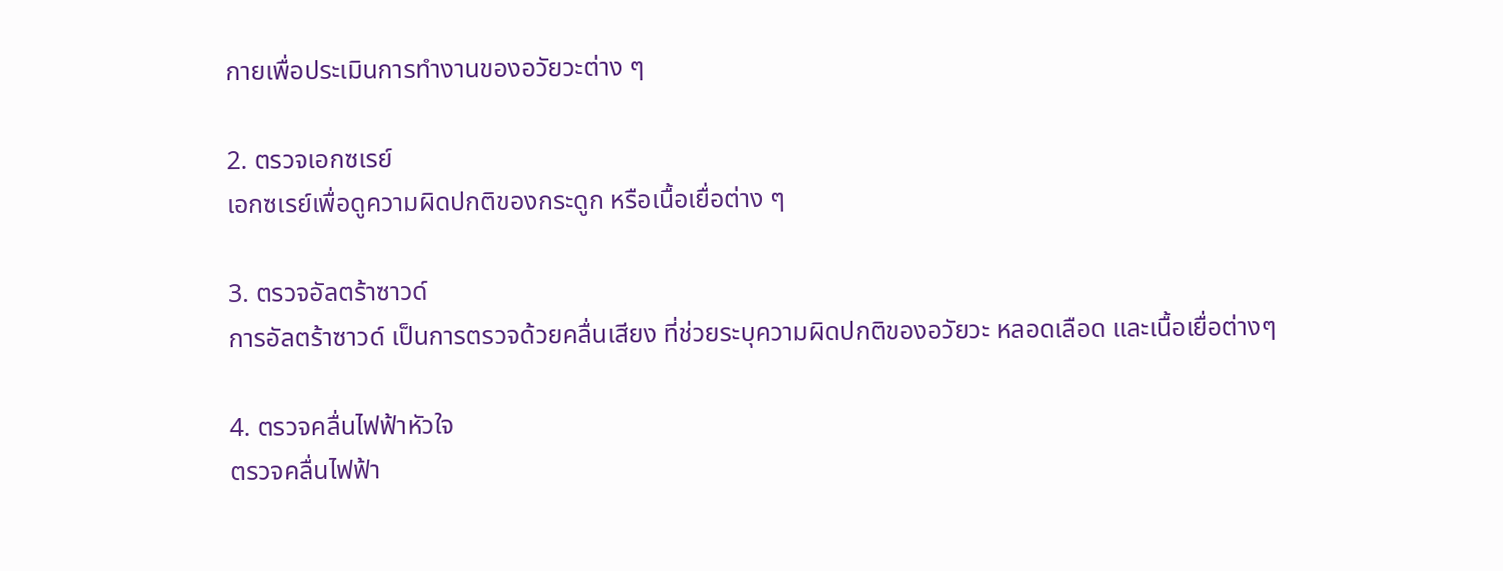กายเพื่อประเมินการทำงานของอวัยวะต่าง ๆ

2. ตรวจเอกซเรย์
เอกซเรย์เพื่อดูความผิดปกติของกระดูก หรือเนื้อเยื่อต่าง ๆ

3. ตรวจอัลตร้าซาวด์
การอัลตร้าซาวด์ เป็นการตรวจด้วยคลื่นเสียง ที่ช่วยระบุความผิดปกติของอวัยวะ หลอดเลือด และเนื้อเยื่อต่างๆ

4. ตรวจคลื่นไฟฟ้าหัวใจ
ตรวจคลื่นไฟฟ้า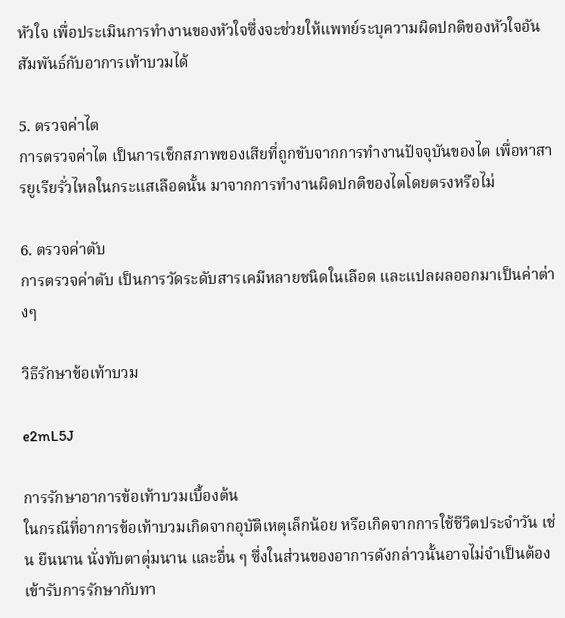หัวใจ เพื่อประเมินการทำงานของหัวใจซึ่งจะช่วยให้แพทย์ระบุความผิดปกติของหัวใจอันสัมพันธ์กับอาการเท้าบวมได้

5. ตรวจค่าไต
การตรวจค่าไต เป็นการเช็กสภาพของเสียที่ถูกขับจากการทำงานปัจจุบันของไต เพื่อหาสารยูเรียรั่วไหลในกระแสเลือดนั้น มาจากการทำงานผิดปกติของไตโดยตรงหรือไม่

6. ตรวจค่าตับ
การตรวจค่าตับ เป็นการวัดระดับสารเคมีหลายชนิดในเลือด และแปลผลออกมาเป็นค่าต่างๆ

วิธีรักษาข้อเท้าบวม

e2mL5J

การรักษาอาการข้อเท้าบวมเบื้องต้น
ในกรณีที่อาการข้อเท้าบวมเกิดจากอุบัติเหตุเล็กน้อย หรือเกิดจากการใช้ชีวิตประจำวัน เช่น ยืนนาน นั่งทับตาตุ่มนาน และอื่น ๆ ซึ่งในส่วนของอาการดังกล่าวนั้นอาจไม่จำเป็นต้องเข้ารับการรักษากับทา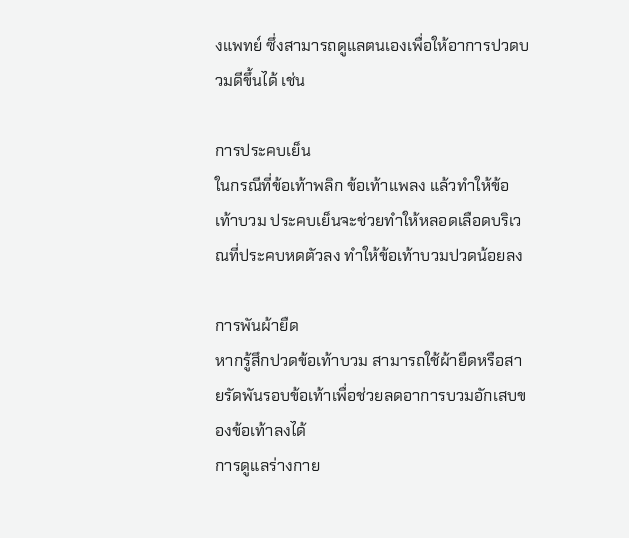งแพทย์ ซึ่งสามารถดูแลตนเองเพื่อให้อาการปวดบวมดีขึ้นได้ เช่น

การประคบเย็น
ในกรณีที่ข้อเท้าพลิก ข้อเท้าแพลง แล้วทำให้ข้อเท้าบวม ประคบเย็นจะช่วยทำให้หลอดเลือดบริเวณที่ประคบหดตัวลง ทำให้ข้อเท้าบวมปวดน้อยลง

การพันผ้ายืด
หากรู้สึกปวดข้อเท้าบวม สามารถใช้ผ้ายืดหรือสายรัดพันรอบข้อเท้าเพื่อช่วยลดอาการบวมอักเสบของข้อเท้าลงได้
การดูแลร่างกาย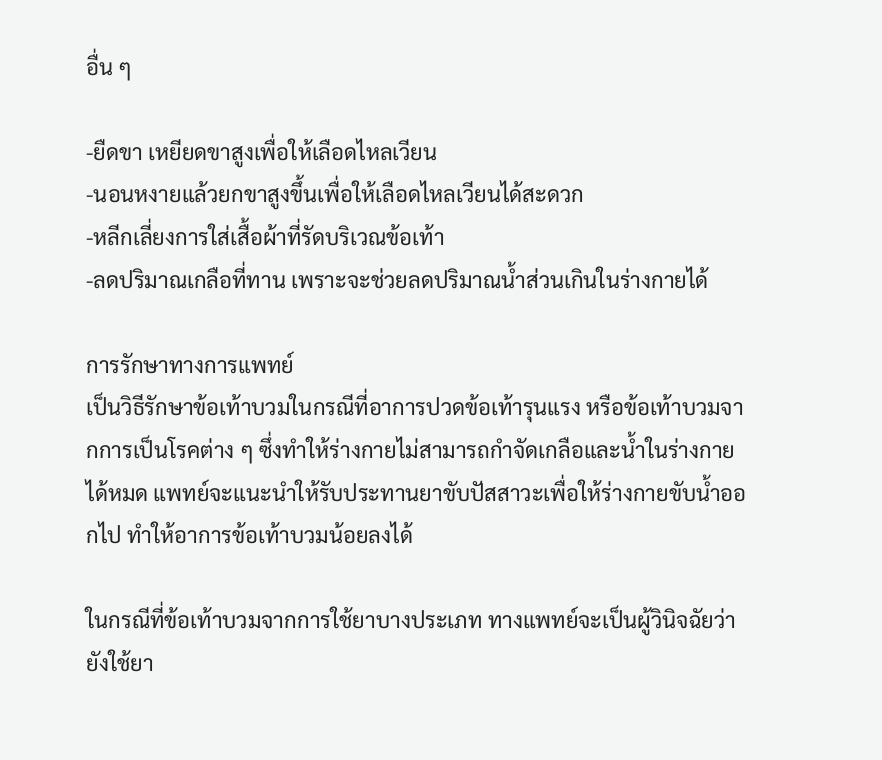อื่น ๆ

-ยืดขา เหยียดขาสูงเพื่อให้เลือดไหลเวียน
-นอนหงายแล้วยกขาสูงขึ้นเพื่อให้เลือดไหลเวียนได้สะดวก
-หลีกเลี่ยงการใส่เสื้อผ้าที่รัดบริเวณข้อเท้า
-ลดปริมาณเกลือที่ทาน เพราะจะช่วยลดปริมาณน้ำส่วนเกินในร่างกายได้

การรักษาทางการแพทย์
เป็นวิธีรักษาข้อเท้าบวมในกรณีที่อาการปวดข้อเท้ารุนแรง หรือข้อเท้าบวมจากการเป็นโรคต่าง ๆ ซึ่งทำให้ร่างกายไม่สามารถกำจัดเกลือและน้ำในร่างกายได้หมด แพทย์จะแนะนำให้รับประทานยาขับปัสสาวะเพื่อให้ร่างกายขับน้ำออกไป ทำให้อาการข้อเท้าบวมน้อยลงได้

ในกรณีที่ข้อเท้าบวมจากการใช้ยาบางประเภท ทางแพทย์จะเป็นผู้วินิจฉัยว่ายังใช้ยา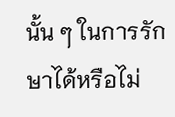นั้น ๆ ในการรักษาได้หรือไม่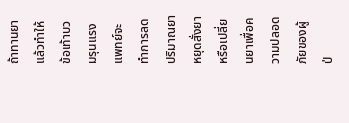ถ้าทานยาแล้วทำให้ข้อเท้าบวมรุนแรง แพทย์จะทำการลดปริมาณยา หยุดสั่งยา หรือเปลี่ยนยาเพื่อความปลอดภัยของผู้ป่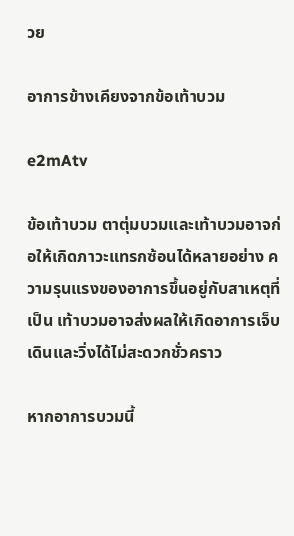วย

อาการข้างเคียงจากข้อเท้าบวม

e2mAtv

ข้อเท้าบวม ตาตุ่มบวมและเท้าบวมอาจก่อให้เกิดภาวะแทรกซ้อนได้หลายอย่าง ความรุนแรงของอาการขึ้นอยู่กับสาเหตุที่เป็น เท้าบวมอาจส่งผลให้เกิดอาการเจ็บ เดินและวิ่งได้ไม่สะดวกชั่วคราว

หากอาการบวมนี้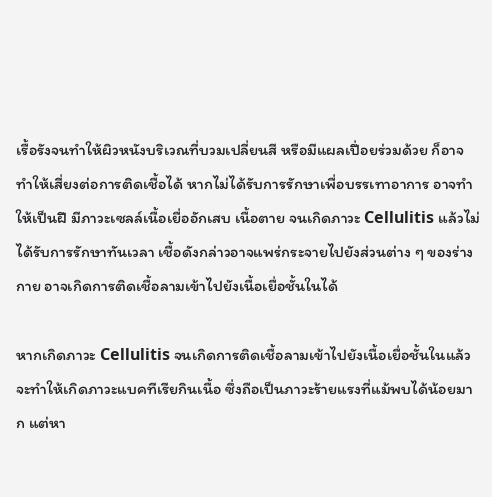เรื้อรังจนทำให้ผิวหนังบริเวณที่บวมเปลี่ยนสี หรือมีแผลเปื่อยร่วมด้วย ก็อาจทำให้เสี่ยงต่อการติดเชื้อได้ หากไม่ได้รับการรักษาเพื่อบรรเทาอาการ อาจทำให้เป็นฝี มีภาวะเซลล์เนื้อเยื่ออักเสบ เนื้อตาย จนเกิดภาวะ Cellulitis แล้วไม่ได้รับการรักษาทันเวลา เชื้อดังกล่าวอาจแพร่กระจายไปยังส่วนต่าง ๆ ของร่างกาย อาจเกิดการติดเชื้อลามเข้าไปยังเนื้อเยื่อชั้นในได้

หากเกิดภาวะ Cellulitis จนเกิดการติดเชื้อลามเข้าไปยังเนื้อเยื่อชั้นในแล้ว จะทำให้เกิดภาวะแบคทีเรียกินเนื้อ ซึ่งถือเป็นภาวะร้ายแรงที่แม้พบได้น้อยมาก แต่หา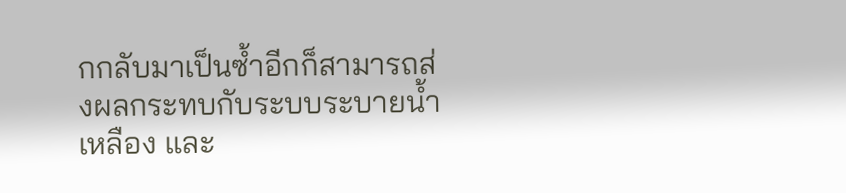กกลับมาเป็นซ้ำอีกก็สามารถส่งผลกระทบกับระบบระบายน้ำเหลือง และ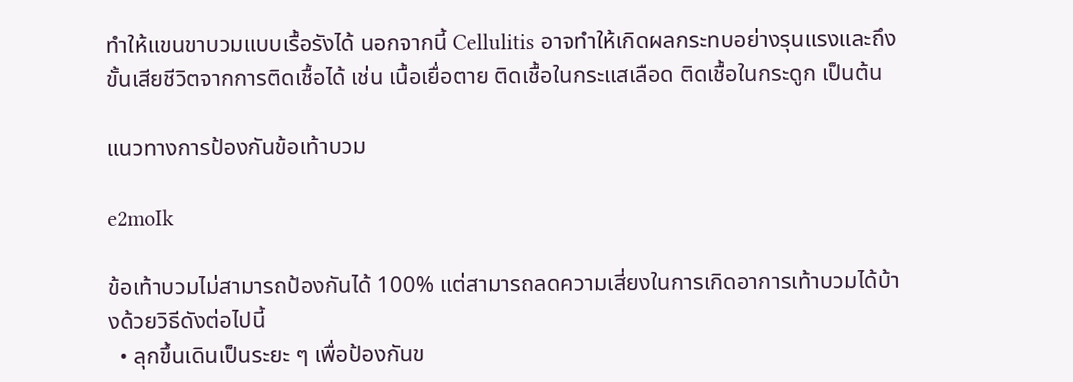ทำให้แขนขาบวมแบบเรื้อรังได้ นอกจากนี้ Cellulitis อาจทำให้เกิดผลกระทบอย่างรุนแรงและถึงขั้นเสียชีวิตจากการติดเชื้อได้ เช่น เนื้อเยื่อตาย ติดเชื้อในกระแสเลือด ติดเชื้อในกระดูก เป็นต้น

แนวทางการป้องกันข้อเท้าบวม

e2moIk

ข้อเท้าบวมไม่สามารถป้องกันได้ 100% แต่สามารถลดความเสี่ยงในการเกิดอาการเท้าบวมได้บ้างด้วยวิธีดังต่อไปนี้
  • ลุกขึ้นเดินเป็นระยะ ๆ เพื่อป้องกันข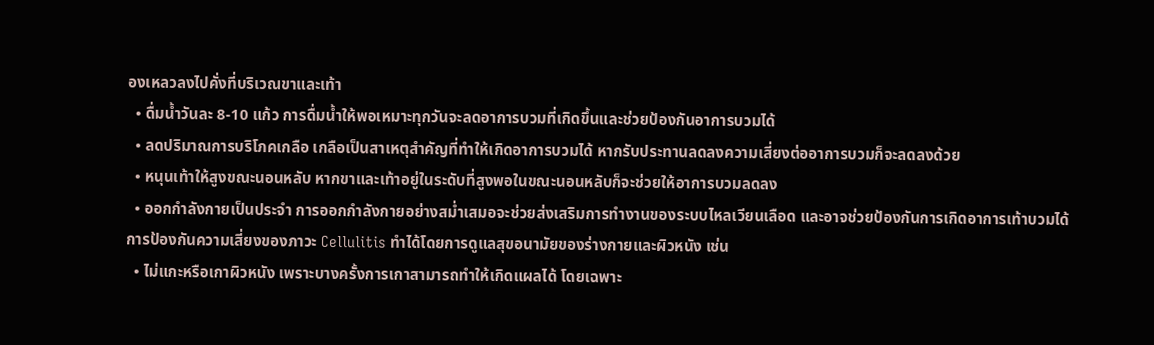องเหลวลงไปคั่งที่บริเวณขาและเท้า
  • ดื่มน้ำวันละ 8-10 แก้ว การดื่มน้ำให้พอเหมาะทุกวันจะลดอาการบวมที่เกิดขึ้นและช่วยป้องกันอาการบวมได้
  • ลดปริมาณการบริโภคเกลือ เกลือเป็นสาเหตุสำคัญที่ทำให้เกิดอาการบวมได้ หากรับประทานลดลงความเสี่ยงต่ออาการบวมก็จะลดลงด้วย
  • หนุนเท้าให้สูงขณะนอนหลับ หากขาและเท้าอยู่ในระดับที่สูงพอในขณะนอนหลับก็จะช่วยให้อาการบวมลดลง
  • ออกกำลังกายเป็นประจำ การออกกำลังกายอย่างสม่ำเสมอจะช่วยส่งเสริมการทำงานของระบบไหลเวียนเลือด และอาจช่วยป้องกันการเกิดอาการเท้าบวมได้
การป้องกันความเสี่ยงของภาวะ Cellulitis ทำได้โดยการดูแลสุขอนามัยของร่างกายและผิวหนัง เช่น
  • ไม่แกะหรือเกาผิวหนัง เพราะบางครั้งการเกาสามารถทำให้เกิดแผลได้ โดยเฉพาะ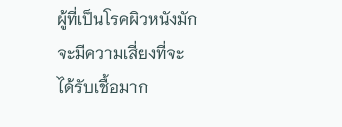ผู้ที่เป็นโรคผิวหนังมักจะมีความเสี่ยงที่จะได้รับเชื้อมาก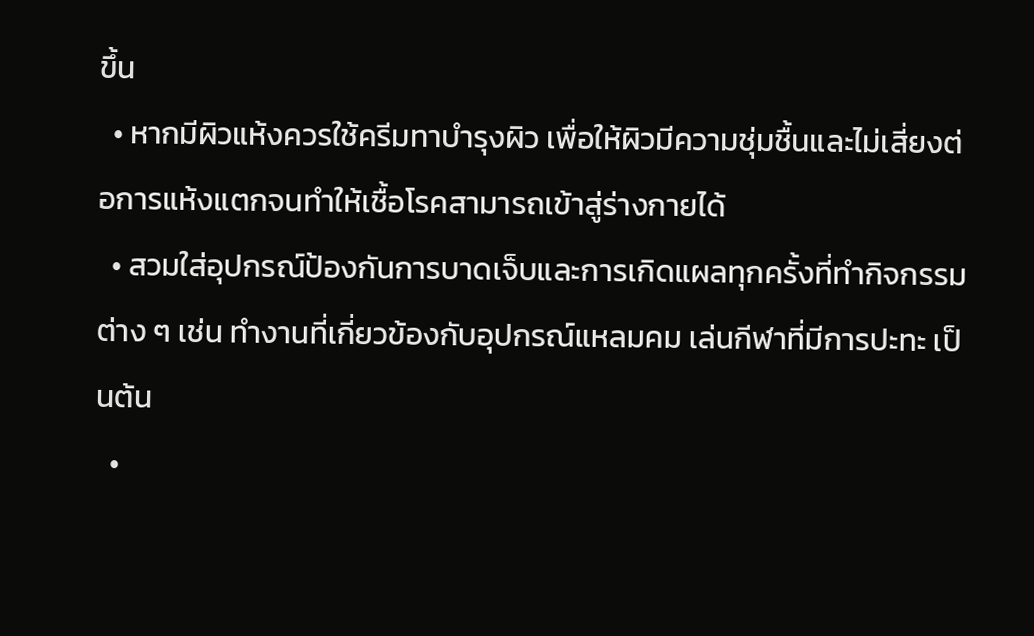ขึ้น
  • หากมีผิวแห้งควรใช้ครีมทาบำรุงผิว เพื่อให้ผิวมีความชุ่มชื้นและไม่เสี่ยงต่อการแห้งแตกจนทำให้เชื้อโรคสามารถเข้าสู่ร่างกายได้
  • สวมใส่อุปกรณ์ป้องกันการบาดเจ็บและการเกิดแผลทุกครั้งที่ทำกิจกรรมต่าง ๆ เช่น ทำงานที่เกี่ยวข้องกับอุปกรณ์แหลมคม เล่นกีฬาที่มีการปะทะ เป็นต้น
  •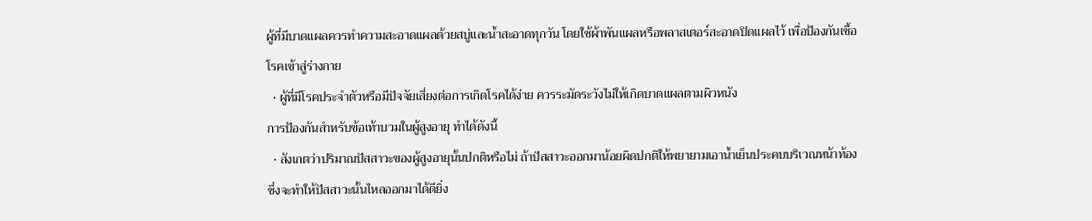ผู้ที่มีบาดแผลควรทำความสะอาดแผลด้วยสบู่และน้ำสะอาดทุกวัน โดยใช้ผ้าพันแผลหรือพลาสเตอร์สะอาดปิดแผลไว้ เพื่อป้องกันเชื้อโรคเข้าสู่ร่างกาย
  • ผู้ที่มีโรคประจำตัวหรือมีปัจจัยเสี่ยงต่อการเกิดโรคได้ง่าย ควรระมัดระวังไม่ให้เกิดบาดแผลตามผิวหนัง
การป้องกันสำหรับข้อเท้าบวมในผู้สูงอายุ ทำได้ดังนี้
  • สังเกตว่าปริมาณปัสสาวะของผู้สูงอายุนั้นปกติหรือไม่ ถ้าปัสสาวะออกมาน้อยผิดปกติให้พยายามเอาน้ำเย็นประคบบริเวณหน้าท้อง ซึ่งจะทำให้ปัสสาวะนั้นไหลออกมาได้ดียิ่ง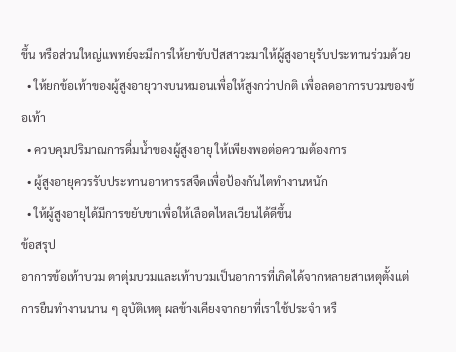ขึ้น หรือส่วนใหญ่แพทย์จะมีการให้ยาขับปัสสาวะมาให้ผู้สูงอายุรับประทานร่วมด้วย
  • ให้ยกข้อเท้าของผู้สูงอายุวางบนหมอนเพื่อให้สูงกว่าปกติ เพื่อลดอาการบวมของข้อเท้า
  • ควบคุมปริมาณการดื่มน้ำของผู้สูงอายุ ให้เพียงพอต่อความต้องการ
  • ผู้สูงอายุควรรับประทานอาหารรสจืดเพื่อป้องกันไตทำงานหนัก
  • ให้ผู้สูงอายุได้มีการขยับขาเพื่อให้เลือดไหลเวียนได้ดีขึ้น
ข้อสรุป
อาการข้อเท้าบวม ตาตุ่มบวมและเท้าบวมเป็นอาการที่เกิดได้จากหลายสาเหตุตั้งแต่การยืนทำงานนาน ๆ อุบัติเหตุ ผลข้างเคียงจากยาที่เราใช้ประจำ หรื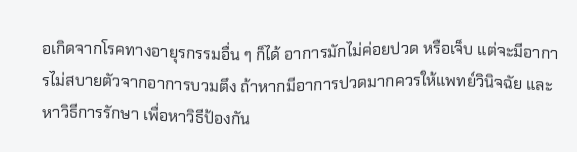อเกิดจากโรคทางอายุรกรรมอื่น ๆ ก็ได้ อาการมักไม่ค่อยปวด หรือเจ็บ แต่จะมีอาการไม่สบายตัวจากอาการบวมตึง ถ้าหากมีอาการปวดมากควรให้แพทย์วินิจฉัย และหาวิธีการรักษา เพื่อหาวิธีป้องกัน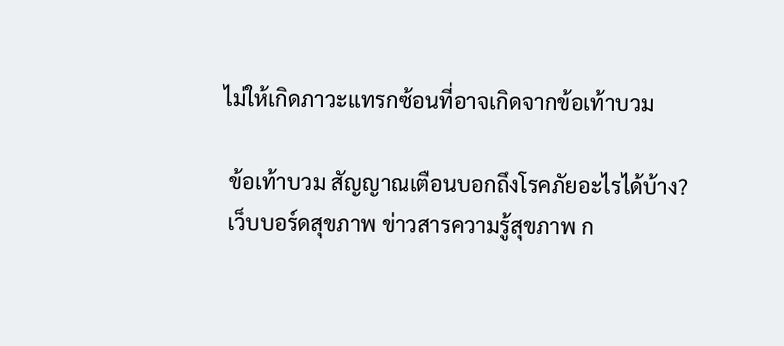ไม่ให้เกิดภาวะแทรกซ้อนที่อาจเกิดจากข้อเท้าบวม

 ข้อเท้าบวม สัญญาณเตือนบอกถึงโรคภัยอะไรได้บ้าง?
 เว็บบอร์ดสุขภาพ ข่าวสารความรู้สุขภาพ ก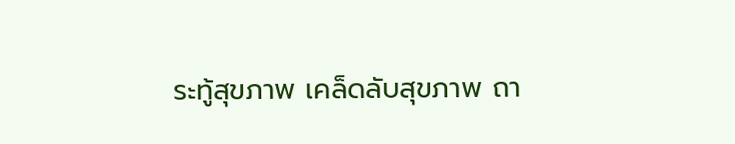ระทู้สุขภาพ เคล็ดลับสุขภาพ ถา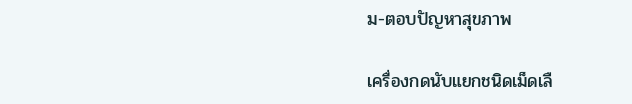ม-ตอบปัญหาสุขภาพ

เครื่องกดนับแยกชนิดเม็ดเลื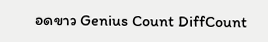อดขาว Genius Count DiffCount